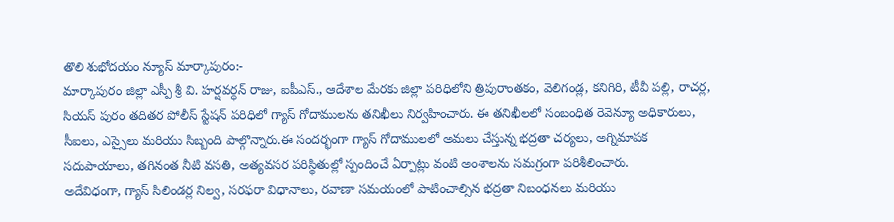తొలి శుభోదయం న్యూస్ మార్కాపురం:-
మార్కాపురం జిల్లా ఎస్పీ శ్రీ వి. హర్షవర్ధన్ రాజు, ఐపీఎస్., ఆదేశాల మేరకు జిల్లా పరిధిలోని త్రిపురాంతకం, వెలిగండ్ల, కనిగిరి, టీవీ పల్లి, రాచర్ల, సియస్ పురం తదితర పోలీస్ స్టేషన్ పరిధిలో గ్యాస్ గోదాములను తనిఖీలు నిర్వహించారు. ఈ తనిఖీలలో సంబంధిత రెవెన్యూ అధికారులు, సీఐలు, ఎస్సైలు మరియు సిబ్బంది పాల్గొన్నారు.ఈ సందర్భంగా గ్యాస్ గోదాములలో అమలు చేస్తున్న భద్రతా చర్యలు, అగ్నిమాపక సదుపాయాలు, తగినంత నీటి వసతి, అత్యవసర పరిస్థితుల్లో స్పందించే ఏర్పాట్లు వంటి అంశాలను సమగ్రంగా పరిశీలించారు.
అదేవిధంగా, గ్యాస్ సిలిండర్ల నిల్వ, సరఫరా విధానాలు, రవాణా సమయంలో పాటించాల్సిన భద్రతా నిబంధనలు మరియు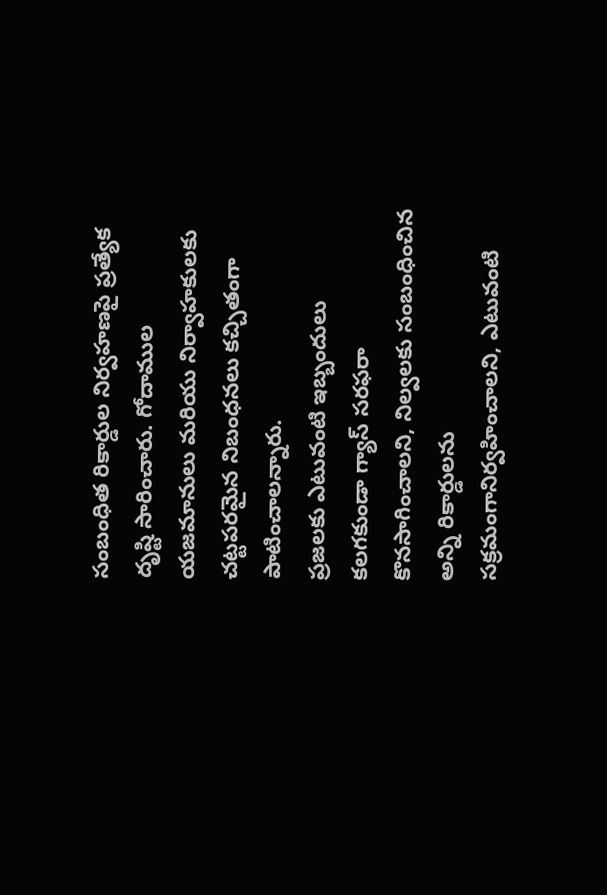సంబంధిత రికార్డుల నిర్వహణపై ప్రత్యేక దృష్టి సారించారు. గోదాముల యజమానులు మరియు నిర్వాహకులకు చట్టపరమైన నిబంధనలు కచ్చితంగా పాటించాలన్నారు.
ప్రజలకు ఎటువంటి ఇబ్బందులు కలగకుండా గ్యాస్ సరఫరా కొనసాగించాలని, నిల్వలకు సంబంధించిన అన్ని రికార్డులను సక్రమంగానిర్వహించాలని, ఎటువంటి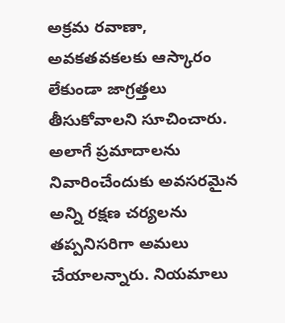అక్రమ రవాణా, అవకతవకలకు ఆస్కారం లేకుండా జాగ్రత్తలు తీసుకోవాలని సూచించారు. అలాగే ప్రమాదాలను నివారించేందుకు అవసరమైన అన్ని రక్షణ చర్యలను తప్పనిసరిగా అమలు చేయాలన్నారు. నియమాలు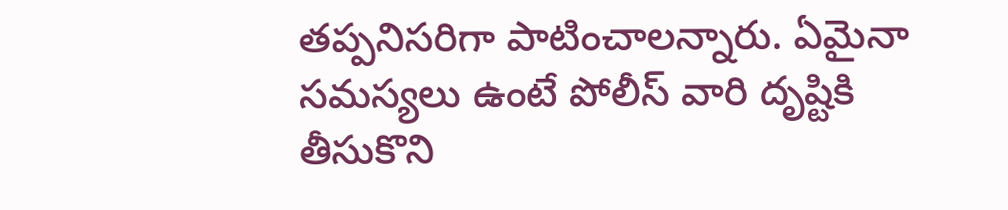తప్పనిసరిగా పాటించాలన్నారు. ఏమైనా సమస్యలు ఉంటే పోలీస్ వారి దృష్టికి తీసుకొని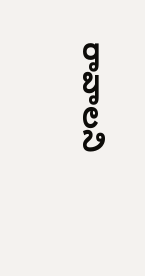రావాలని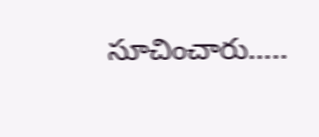సూచించారు…..